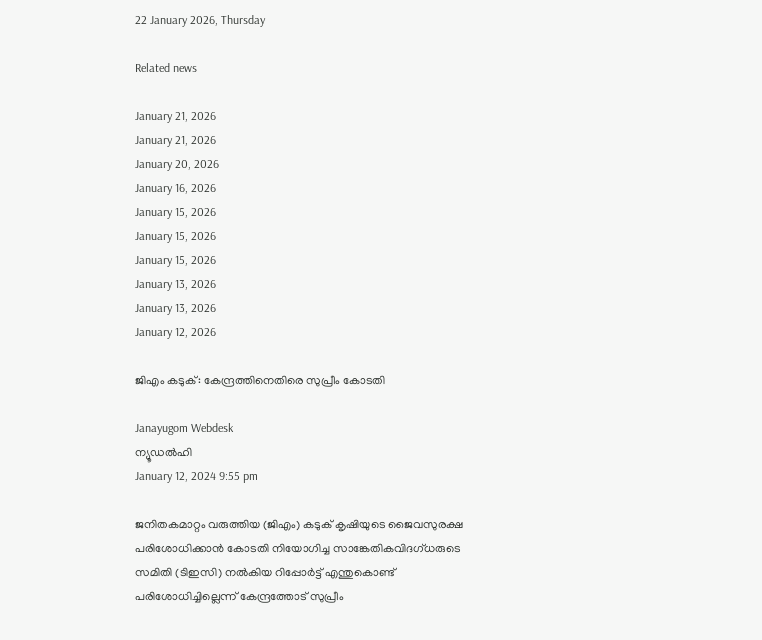22 January 2026, Thursday

Related news

January 21, 2026
January 21, 2026
January 20, 2026
January 16, 2026
January 15, 2026
January 15, 2026
January 15, 2026
January 13, 2026
January 13, 2026
January 12, 2026

ജിഎം കടുക്: കേന്ദ്രത്തിനെതിരെ സുപ്രീം കോടതി

Janayugom Webdesk
ന്യൂഡല്‍ഹി
January 12, 2024 9:55 pm

ജനിതകമാറ്റം വരുത്തിയ (ജിഎം) കടുക് കൃഷിയുടെ ജൈവസുരക്ഷ പരിശോധിക്കാൻ കോടതി നിയോഗിച്ച സാങ്കേതികവിദഗ്ധരുടെ സമിതി (ടിഇസി) നൽകിയ റിപ്പോർട്ട് എന്തുകൊണ്ട് പരിശോധിച്ചില്ലെന്ന് കേന്ദ്രത്തോട് സുപ്രീം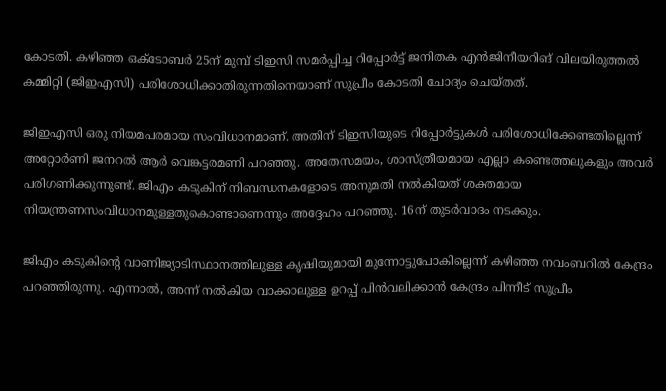കോടതി. കഴിഞ്ഞ ഒക്ടോബർ 25ന് മുമ്പ് ടിഇസി സമർപ്പിച്ച റിപ്പോർട്ട് ജനിതക എൻജിനീയറിങ് വിലയിരുത്തൽ കമ്മിറ്റി (ജിഇഎസി) പരിശോധിക്കാതിരുന്നതിനെയാണ് സുപ്രീം കോടതി ചോദ്യം ചെയ്തത്.

ജിഇഎസി ഒരു നിയമപരമായ സംവിധാനമാണ്. അതിന് ടിഇസിയുടെ റിപ്പോർട്ടുകൾ പരിശോധിക്കേണ്ടതില്ലെന്ന് അറ്റോർണി ജനറൽ ആർ വെങ്കട്ടരമണി പറഞ്ഞു. അതേസമയം, ശാസ്ത്രീയമായ എല്ലാ കണ്ടെത്തലുകളും അവർ പരിഗണിക്കുന്നുണ്ട്. ജിഎം കടുകിന് നിബന്ധനകളോടെ അനുമതി നൽകിയത് ശക്തമായ നിയന്ത്രണസംവിധാനമുള്ളതുകൊണ്ടാണെന്നും അദ്ദേഹം പറഞ്ഞു. 16ന് തുടർവാദം നടക്കും.

ജിഎം കടുകിന്റെ വാണിജ്യാടിസ്ഥാനത്തിലുള്ള കൃഷിയുമായി മുന്നോട്ടുപോകില്ലെന്ന് കഴിഞ്ഞ നവംബറിൽ കേന്ദ്രം പറഞ്ഞിരുന്നു. എന്നാൽ, അന്ന് നൽകിയ വാക്കാലുള്ള ഉറപ്പ് പിൻവലിക്കാൻ കേന്ദ്രം പിന്നീട് സുപ്രീം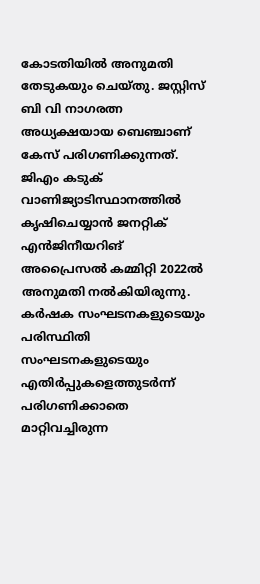കോടതിയിൽ അനുമതി തേടുകയും ചെയ്തു. ജസ്റ്റിസ് ബി വി നാഗരത്ന അധ്യക്ഷയായ ബെഞ്ചാണ് കേസ് പരിഗണിക്കുന്നത്. ജിഎം കടുക് വാണിജ്യാടിസ്ഥാനത്തിൽ കൃഷിചെയ്യാൻ ജനറ്റിക് എൻജിനീയറിങ് അപ്രൈസൽ കമ്മിറ്റി 2022ൽ അനുമതി നൽകിയിരുന്നു. കർഷക സംഘടനകളുടെയും പരിസ്ഥിതി സംഘടനകളുടെയും എതിർപ്പുകളെത്തുടർന്ന് പരിഗണിക്കാതെ മാറ്റിവച്ചിരുന്ന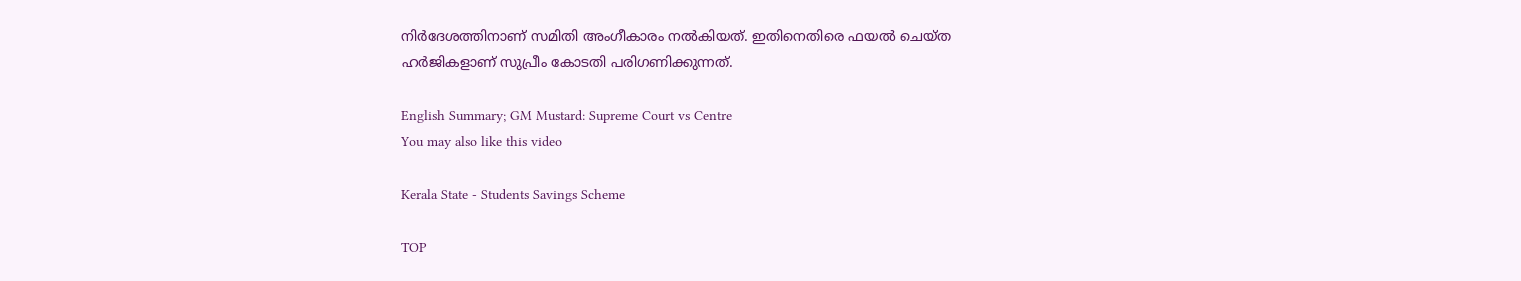നിർദേശത്തിനാണ് സമിതി അംഗീകാരം നൽകിയത്. ഇതിനെതിരെ ഫയൽ ചെയ്ത ഹർജികളാണ് സുപ്രീം കോടതി പരിഗണിക്കുന്നത്.

English Summary; GM Mustard: Supreme Court vs Centre
You may also like this video

Kerala State - Students Savings Scheme

TOP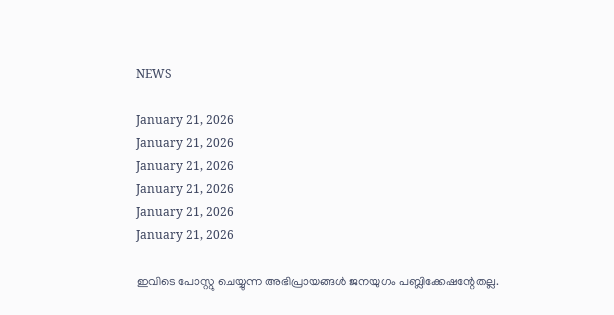NEWS

January 21, 2026
January 21, 2026
January 21, 2026
January 21, 2026
January 21, 2026
January 21, 2026

ഇവിടെ പോസ്റ്റു ചെയ്യുന്ന അഭിപ്രായങ്ങള്‍ ജനയുഗം പബ്ലിക്കേഷന്റേതല്ല.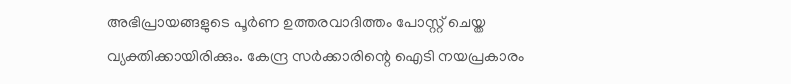അഭിപ്രായങ്ങളുടെ പൂര്‍ണ ഉത്തരവാദിത്തം പോസ്റ്റ് ചെയ്ത വ്യക്തിക്കായിരിക്കും. കേന്ദ്ര സര്‍ക്കാരിന്റെ ഐടി നയപ്രകാരം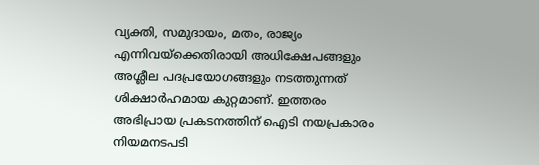വ്യക്തി, സമുദായം, മതം, രാജ്യം എന്നിവയ്‌ക്കെതിരായി അധിക്ഷേപങ്ങളും അശ്ലീല പദപ്രയോഗങ്ങളും നടത്തുന്നത് ശിക്ഷാര്‍ഹമായ കുറ്റമാണ്. ഇത്തരം അഭിപ്രായ പ്രകടനത്തിന് ഐടി നയപ്രകാരം നിയമനടപടി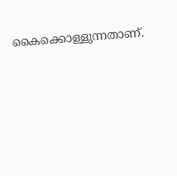കൈക്കൊള്ളുന്നതാണ്.